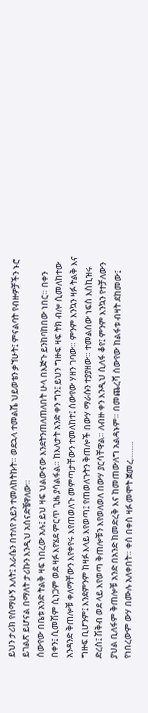ይህን ታሪክ የሰማሁኝ እለት፤ እራሴን በተለየ አይን ተመለከትኩት። ወደኋላ ተመልሼ ህይወቴን ቃኘሁት፤ ምናልባት የብዙዎቻችን ኑሮ ይገልጽ ይሆናል በማለት ታሪኩን እንዲህ አሰናድቼዋለው።
ሰውየው በቤቱ አንድ ትልቅ ዛፍ ነበረው አሉ፤ ይህ ዛፍ ህልውናው እንደትንጠለጠለበት ሁላ በእጅጉ ይንከባከበው ነበር። በቀን በቀን፤ ሲመሽም ሲነጋም ወደ ዛፉ እየሄደ ምርጥ ጊዜ ያሳልፋል። ከእለታት አንድ ቀን ግን፤ ይህን ግዙፍ ዛፍ ትክ ብሎ ሲመለከተው አንዳንድ ቅጠሎቹ ቀለማቸውን እየቀየሩ እየጠወለጉ መምጣታቸውን ተመለከተ፤ ሰውየው ሃዘን ገባው። ምንም እንኳን ዛፉ ትልቅ እና ግዙፍ ቢሆንም፤ እንደምንም ከዛፉ እላይ እየወጣ፤ የጠወለጉትን ቅጠሎች በውሃ ማራሱን ተያያዘው። ተመልሰው ነፍስ እስኪዝሩ ድረስ፤ ሽቅብ ወደ ላይ እየወጣ ቅጠሎቹን እየወለወለ በውሃ ያርሳቸዋል። ለብዙ ቀን እንዲህ ሲለፋ ቆየ፤ ምንም እንኳን የተቻለውን ያህል ቢለፋም ቅጠሎቹ አንድ በአንድ ከመድረቅ እና ከመጠውለግ አልዳኑም። በመጨረሻ ሰውየው ከልፋቱ ብዛት ደከመው፤ የነበረውም ውሃ በሙሉ አለቀበት። ቀስ በቀስ ዛፉ መሞት ጀመረ……..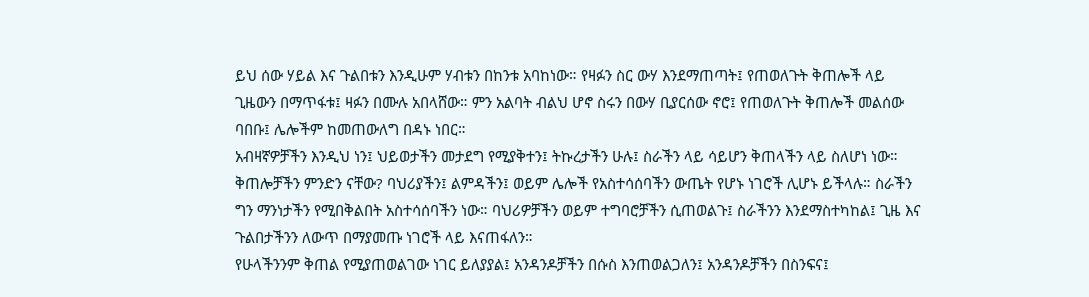ይህ ሰው ሃይል እና ጉልበቱን እንዲሁም ሃብቱን በከንቱ አባከነው። የዛፉን ስር ውሃ እንደማጠጣት፤ የጠወለጉት ቅጠሎች ላይ ጊዜውን በማጥፋቱ፤ ዛፉን በሙሉ አበላሸው። ምን አልባት ብልህ ሆኖ ስሩን በውሃ ቢያርሰው ኖሮ፤ የጠወለጉት ቅጠሎች መልሰው ባበቡ፤ ሌሎችም ከመጠውለግ በዳኑ ነበር።
አብዛኛዎቻችን እንዲህ ነን፤ ህይወታችን መታደግ የሚያቅተን፤ ትኩረታችን ሁሉ፤ ስራችን ላይ ሳይሆን ቅጠላችን ላይ ስለሆነ ነው። ቅጠሎቻችን ምንድን ናቸው? ባህሪያችን፤ ልምዳችን፤ ወይም ሌሎች የአስተሳሰባችን ውጤት የሆኑ ነገሮች ሊሆኑ ይችላሉ። ስራችን ግን ማንነታችን የሚበቅልበት አስተሳሰባችን ነው። ባህሪዎቻችን ወይም ተግባሮቻችን ሲጠወልጉ፤ ስራችንን እንደማስተካከል፤ ጊዜ እና ጉልበታችንን ለውጥ በማያመጡ ነገሮች ላይ እናጠፋለን።
የሁላችንንም ቅጠል የሚያጠወልገው ነገር ይለያያል፤ አንዳንዶቻችን በሱስ እንጠወልጋለን፤ አንዳንዶቻችን በስንፍና፤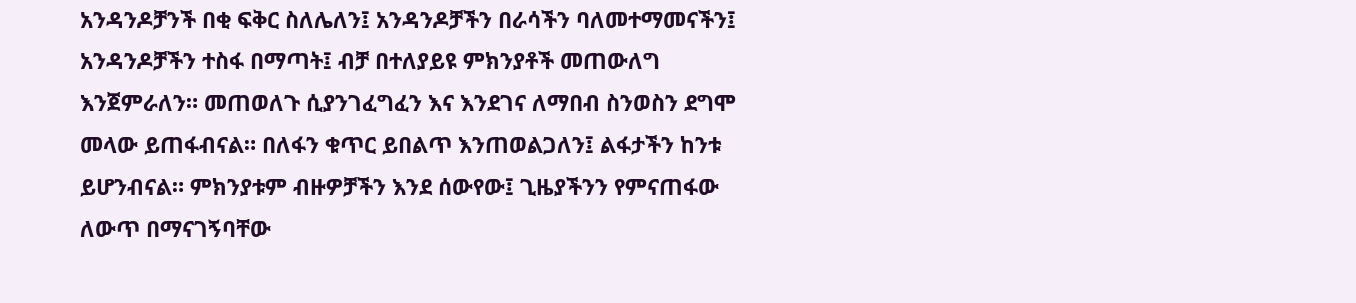አንዳንዶቻንች በቂ ፍቅር ስለሌለን፤ አንዳንዶቻችን በራሳችን ባለመተማመናችን፤ አንዳንዶቻችን ተስፋ በማጣት፤ ብቻ በተለያይዩ ምክንያቶች መጠውለግ እንጀምራለን። መጠወለጉ ሲያንገፈግፈን እና እንደገና ለማበብ ስንወስን ደግሞ መላው ይጠፋብናል። በለፋን ቁጥር ይበልጥ እንጠወልጋለን፤ ልፋታችን ከንቱ ይሆንብናል። ምክንያቱም ብዙዎቻችን እንደ ሰውየው፤ ጊዜያችንን የምናጠፋው ለውጥ በማናገኝባቸው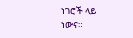ነገሮች ላይ ነውና።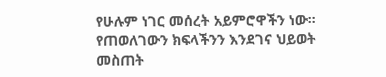የሁሉም ነገር መሰረት አይምሮዋችን ነው። የጠወለገውን ክፍላችንን እንደገና ህይወት መስጠት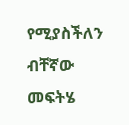የሚያስችለን ብቸኛው መፍትሄ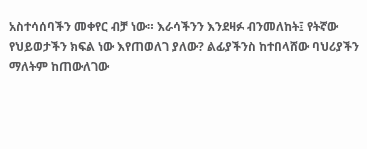አስተሳሰባችን መቀየር ብቻ ነው። እራሳችንን እንደዛፉ ብንመለከት፤ የትኛው የህይወታችን ክፍል ነው እየጠወለገ ያለው? ልፊያችንስ ከተበላሸው ባህሪያችን ማለትም ከጠውለገው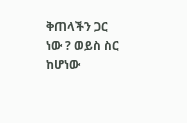ቅጠላችን ጋር ነው ? ወይስ ስር ከሆነው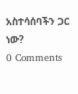አስተሳሰባችን ጋር ነው?
0 Comments